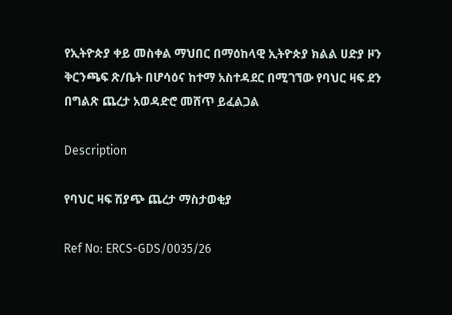የኢትዮጵያ ቀይ መስቀል ማህበር በማዕከላዊ ኢትዮጵያ ክልል ሀድያ ዞን ቅርንጫፍ ጽ/ቤት በሆሳዕና ከተማ አስተዳደር በሚገኘው የባህር ዛፍ ደን በግልጽ ጨረታ አወዳድሮ መሸጥ ይፈልጋል

Description

የባህር ዛፍ ሽያጭ ጨረታ ማስታወቂያ

Ref No: ERCS-GDS/0035/26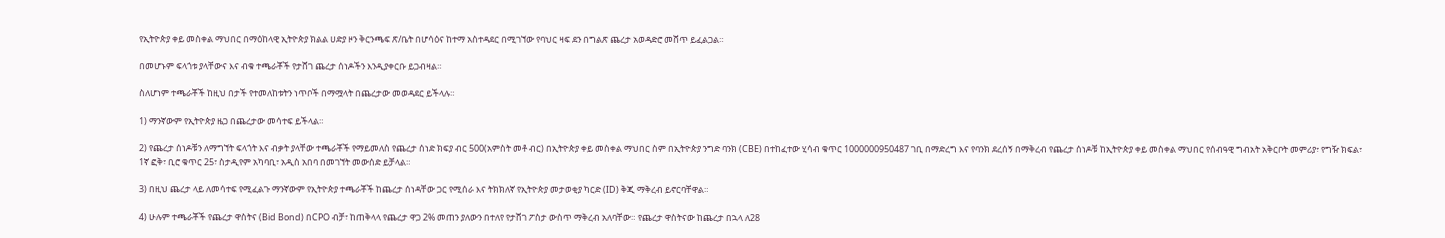የኢትዮጵያ ቀይ መስቀል ማህበር በማዕከላዊ ኢትዮጵያ ክልል ሀድያ ዞን ቅርንጫፍ ጽ/ቤት በሆሳዕና ከተማ አስተዳደር በሚገኘው የባህር ዛፍ ደን በግልጽ ጨረታ አወዳድሮ መሸጥ ይፈልጋል።

በመሆኑም ፍላጎቱ ያላቸውና እና ብቁ ተጫራቾች የታሸገ ጨረታ ሰነዶችን እንዲያቀርቡ ይጋብዛል።

ስለሆነም ተጫራቾች ከዚህ በታች የተመለከቱትን ነጥቦች በማሟላት በጨረታው መወዳደር ይችላሉ።

1) ማንኛውም የኢትዮጵያ ዜጋ በጨረታው መሳተፍ ይችላል።

2) የጨረታ ሰነዶቹን ለማግኘት ፍላጎት እና ብቃት ያላቸው ተጫራቾች የማይመለስ የጨረታ ሰነድ ክፍያ ብር 500(አምስት መቶ ብር) በኢትዮጵያ ቀይ መስቀል ማህበር ስም በኢትዮጵያ ንግድ ባንክ (CBE) በተከፈተው ሂሳብ ቁጥር 1000000950487 ገቢ በማድረግ እና የባንክ ደረሰኝ በማቅረብ የጨረታ ሰነዶቹ ከኢትዮጵያ ቀይ መስቀል ማህበር የሰብዓዊ ግብአት አቅርቦት መምሪያ፣ የግዥ ክፍል፣ 1ኛ ፎቅ፣ ቢሮ ቁጥር 25፣ ስታዲየም አካባቢ፣ አዲስ አበባ በመገኘት መውሰድ ይቻላል።

3) በዚህ ጨረታ ላይ ለመሳተፍ የሚፈልጉ ማንኛውም የኢትዮጵያ ተጫራቾች ከጨረታ ሰነዳቸው ጋር የሚሰራ እና ትክክለኛ የኢትዮጵያ መታወቂያ ካርድ (ID) ቅጂ ማቅረብ ይኖርባቸዋል።

4) ሁሉም ተጫራቾች የጨረታ ዋስትና (Bid Bond) በCPO ብቻ፣ ከጠቅላላ የጨረታ ዋጋ 2% መጠን ያለውን በተለየ የታሸገ ፖስታ ውስጥ ማቅረብ አለባቸው። የጨረታ ዋስትናው ከጨረታ በኋላ ለ28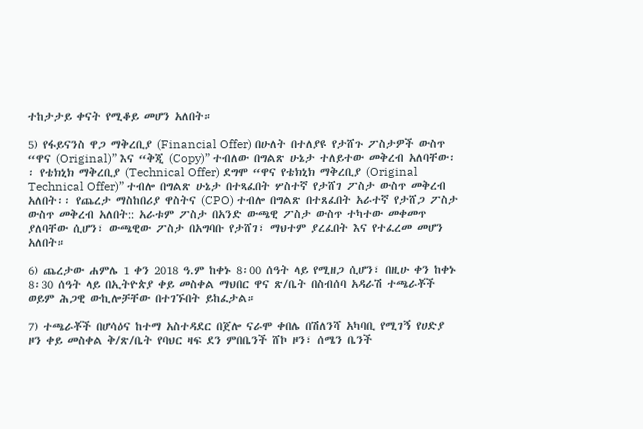ተከታታይ ቀናት የሚቆይ መሆን አለበት።

5) የፋይናንስ ዋጋ ማቅረቢያ (Financial Offer) በሁለት በተለያዩ የታሸጉ ፖስታዎች ውስጥ “ዋና (Original)” እና “ቅጂ (Copy)” ተብለው በግልጽ ሁኔታ ተለይተው መቅረብ አለባቸው፡፡ የቴክኒክ ማቅረቢያ (Technical Offer) ደግሞ “ዋና የቴክኒክ ማቅረቢያ (Original Technical Offer)” ተብሎ በግልጽ ሁኔታ በተጻፈበት ሦስተኛ የታሸገ ፖስታ ውስጥ መቅረብ አለበት፡፡ የጨረታ ማስከበሪያ ዋስትና (CPO) ተብሎ በግልጽ በተጸፈበት አራተኛ የታሸጋ ፖስታ ውስጥ መቅረብ አለበት:: አራቱም ፖስታ በአንድ ውጫዊ ፖስታ ውስጥ ተካተው መቀመጥ ያለባቸው ሲሆን፣ ውጫዊው ፖስታ በአግባቡ የታሸገ፣ ማህተም ያረፈበት እና የተፈረመ መሆን አለበት።

6) ጨረታው ሐምሌ 1 ቀን 2018 ዓ.ም ከቀኑ 8፡00 ሰዓት ላይ የሚዘጋ ሲሆን፣ በዚሁ ቀን ከቀኑ 8፡30 ሰዓት ላይ በኢትዮጵያ ቀይ መስቀል ማህበር ዋና ጽ/ቤት በስብሰባ አዳራሽ ተጫራቾች ወይም ሕጋዊ ውኪሎቻቸው በተገኙበት ይከፈታል።

7) ተጫራቾች በሆሳዕና ከተማ አስተዳደር በጀሎ ናራሞ ቀበሌ በሽለንሻ አካባቢ የሚገኝ የሀድያ ዞን ቀይ መስቀል ቅ/ጽ/ቤት የባህር ዛፍ ደን ምበቤንች ሸኮ ዞን፣ ሰሜን ቤንች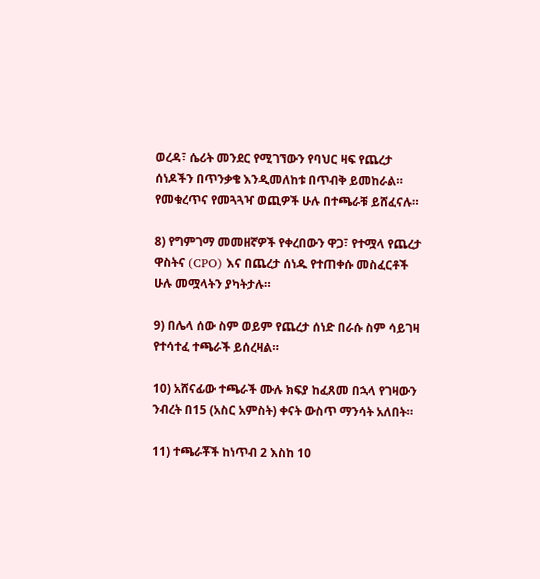ወረዳ፣ ሴሪት መንደር የሚገኘውን የባህር ዛፍ የጨረታ ሰነዶችን በጥንቃቄ እንዲመለከቱ በጥብቅ ይመከራል። የመቁረጥና የመጓጓዣ ወጪዎች ሁሉ በተጫራቹ ይሸፈናሉ።

8) የግምገማ መመዘኛዎች የቀረበውን ዋጋ፣ የተሟላ የጨረታ ዋስትና (CPO) እና በጨረታ ሰነዱ የተጠቀሱ መስፈርቶች ሁሉ መሟላትን ያካትታሉ።

9) በሌላ ሰው ስም ወይም የጨረታ ሰነድ በራሱ ስም ሳይገዛ የተሳተፈ ተጫራች ይሰረዛል።

10) አሸናፊው ተጫራች ሙሉ ክፍያ ከፈጸመ በኋላ የገዛውን ንብረት በ15 (አስር አምስት) ቀናት ውስጥ ማንሳት አለበት።

11) ተጫራቾች ከነጥብ 2 እስከ 10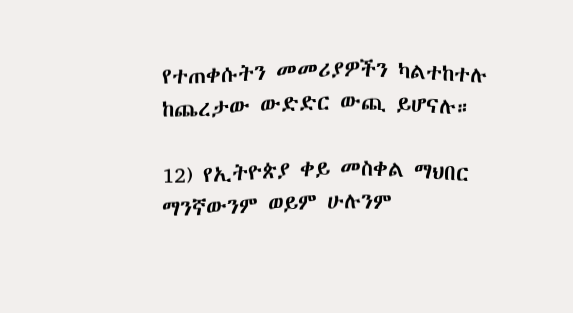የተጠቀሱትን መመሪያዎችን ካልተከተሉ ከጨረታው ውድድር ውጪ ይሆናሉ።

12) የኢትዮጵያ ቀይ መስቀል ማህበር ማንኛውንም ወይም ሁሉንም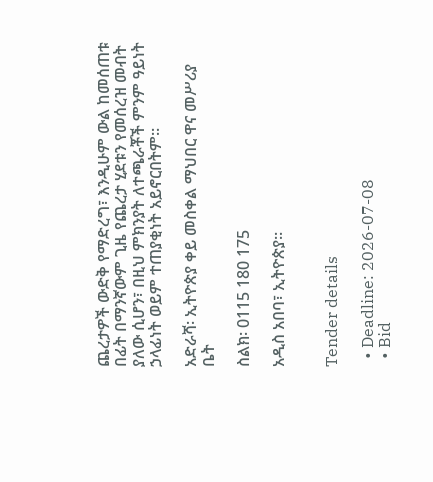ጨረታዎች ውድቅ የማድረግ፣ እንዲሁም ውል ከመሰጠቱ በፊት በማንኛውም ጊዜ የጨረታ ሂደቱን የመሰረዝ መብት ያለው ሲሆን፣ በዚህ ምክንያት ለተጫራቾች ምንም ዓይነት ኃላፊነት ወይም ተጠያቂነት አይኖርበትም።

አድራሻ፡ ኢትዮጵያ ቀይ መስቀል ማህበር ዋና መሥሪያ ቤት

ስልክ፡ 0115 180 175

አዲስ አበባ፣ ኢትዮጵያ።


Tender details

  • Deadline: 2026-07-08
  • Bid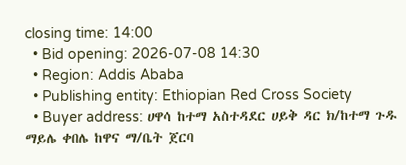closing time: 14:00
  • Bid opening: 2026-07-08 14:30
  • Region: Addis Ababa
  • Publishing entity: Ethiopian Red Cross Society
  • Buyer address: ሀዋሳ ከተማ አስተዳደር ሀይቅ ዳር ክ/ከተማ ጉዱ ማይሌ ቀበሌ ከዋና ማ/ቤት ጀርባ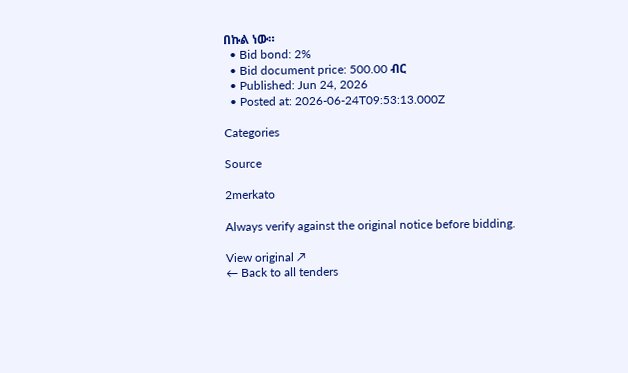በኩል ነው።
  • Bid bond: 2%
  • Bid document price: 500.00 ብር
  • Published: Jun 24, 2026
  • Posted at: 2026-06-24T09:53:13.000Z

Categories

Source

2merkato

Always verify against the original notice before bidding.

View original ↗
← Back to all tenders